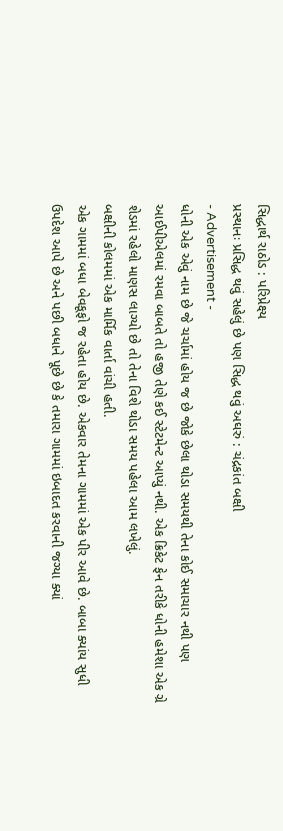સિદ્ધાર્થ રાઠોડ : પરિપ્રેક્ષ્ય
પ્રસ્થાનઃ પ્રસિદ્ધ થવું સહેલું છે પણ સિદ્ધ થવું અઘરું : ચંદ્રકાંત બક્ષી
- Advertisement -
ધોની એક એવું નામ છે જે ચર્ચામાં હોય જ છે જોકે છેલા થોડા સમયથી તેના કોઈ સમાચાર નથી પણ આઈપીએલમાં રમવા બાબતે તો હજી તેણે કઈ સ્ટેટમેન્ટ આપ્યું નથી. એક ક્રિકેટ ફેન તરીકે ધોની હમેશા એક ગ્રે શેડમાં રહેલો માણસ લાગ્યો છે તો તેના વિશે થોડા સમય પહેલા આમ લખેલું.
બક્ષીની કોલમમાં એક માર્મિક વાર્તા વાંચી હતી.
એક ગામમાં બધા બેવકૂફો જ રહેતા હોય છે. એકવાર તેમના ગામમાં એક પીર આવે છે. બાબા ક્યાંય સુધી ઉપદેશ આપે છે અને પછી બધાને પૂછે છે કે તમારા ગામમાં ઇબાદત કરવાની જગ્યા ક્યાં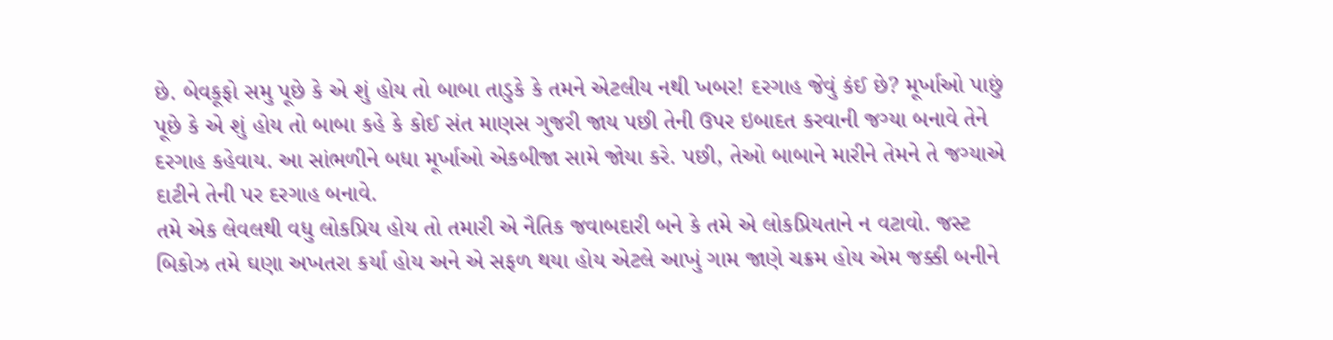છે. બેવકૂફો સમુ પૂછે કે એ શું હોય તો બાબા તાડુકે કે તમને એટલીય નથી ખબર! દરગાહ જેવું કંઈ છે? મૂર્ખાઓ પાછું પૂછે કે એ શું હોય તો બાબા કહે કે કોઈ સંત માણસ ગુજરી જાય પછી તેની ઉપર ઇબાદત કરવાની જગ્યા બનાવે તેને દરગાહ કહેવાય. આ સાંભળીને બધા મૂર્ખાઓ એકબીજા સામે જોયા કરે. પછી, તેઓ બાબાને મારીને તેમને તે જગ્યાએ દાટીને તેની પર દરગાહ બનાવે.
તમે એક લેવલથી વધુ લોકપ્રિય હોય તો તમારી એ નૈતિક જવાબદારી બને કે તમે એ લોકપ્રિયતાને ન વટાવો. જસ્ટ બિકોઝ તમે ઘણા અખતરા કર્યા હોય અને એ સફળ થયા હોય એટલે આખું ગામ જાણે ચક્રમ હોય એમ જક્કી બનીને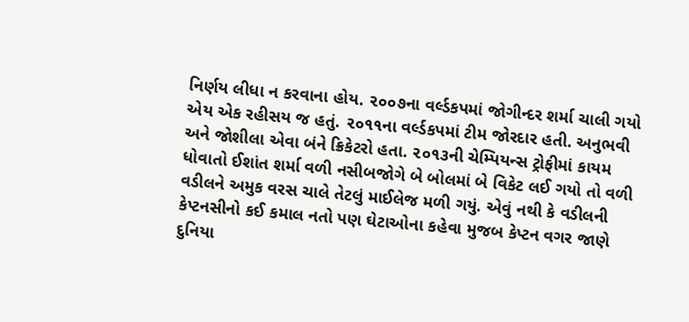નિર્ણય લીધા ન કરવાના હોય. ૨૦૦૭ના વર્લ્ડકપમાં જોગીન્દર શર્મા ચાલી ગયો એય એક રહીસય જ હતું. ૨૦૧૧ના વર્લ્ડકપમાં ટીમ જોરદાર હતી. અનુભવી અને જોશીલા એવા બંને ક્રિકેટરો હતા. ૨૦૧૩ની ચેમ્પિયન્સ ટ્રોફીમાં કાયમ ધોવાતો ઈશાંત શર્મા વળી નસીબજોગે બે બોલમાં બે વિકેટ લઈ ગયો તો વળી વડીલને અમુક વરસ ચાલે તેટલું માઈલેજ મળી ગયું. એવું નથી કે વડીલની કેપ્ટનસીનો કઈ કમાલ નતો પણ ઘેટાઓના કહેવા મુજબ કેપ્ટન વગર જાણે દુનિયા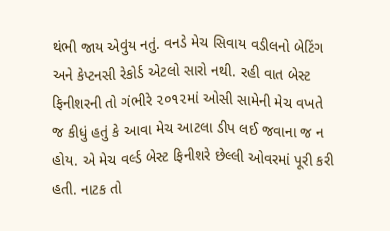થંભી જાય એવુંય નતું. વનડે મેચ સિવાય વડીલનો બેટિંગ અને કેપ્ટનસી રેકોર્ડ એટલો સારો નથી. રહી વાત બેસ્ટ ફિનીશરની તો ગંભીરે ૨૦૧૨માં ઓસી સામેની મેચ વખતે જ કીધું હતું કે આવા મેચ આટલા ડીપ લઈ જવાના જ ન હોય. એ મેચ વર્લ્ડ બેસ્ટ ફિનીશરે છેલ્લી ઓવરમાં પૂરી કરી હતી. નાટક તો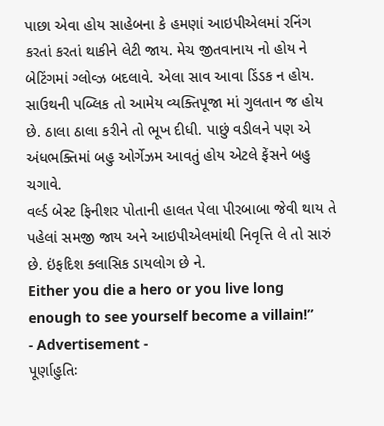પાછા એવા હોય સાહેબના કે હમણાં આઇપીએલમાં રનિંગ કરતાં કરતાં થાકીને લેટી જાય. મેચ જીતવાનાય નો હોય ને બેટિંગમાં ગ્લોવ્ઝ બદલાવે. એલા સાવ આવા ડિંડક ન હોય. સાઉથની પબ્લિક તો આમેય વ્યક્તિપૂજા માં ગુલતાન જ હોય છે. ઠાલા ઠાલા કરીને તો ભૂખ દીધી. પાછું વડીલને પણ એ અંધભક્તિમાં બહુ ઓર્ગેઝમ આવતું હોય એટલે ફેંસને બહુ ચગાવે.
વર્લ્ડ બેસ્ટ ફિનીશર પોતાની હાલત પેલા પીરબાબા જેવી થાય તે પહેલાં સમજી જાય અને આઇપીએલમાંથી નિવૃત્તિ લે તો સારું છે. ઇંફદિશ ક્લાસિક ડાયલોગ છે ને.
Either you die a hero or you live long enough to see yourself become a villain!”
- Advertisement -
પૂર્ણાહુતિઃ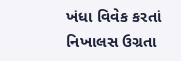ખંધા વિવેક કરતાં નિખાલસ ઉગ્રતા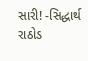સારી! -સિદ્ધાર્થ રાઠોડ